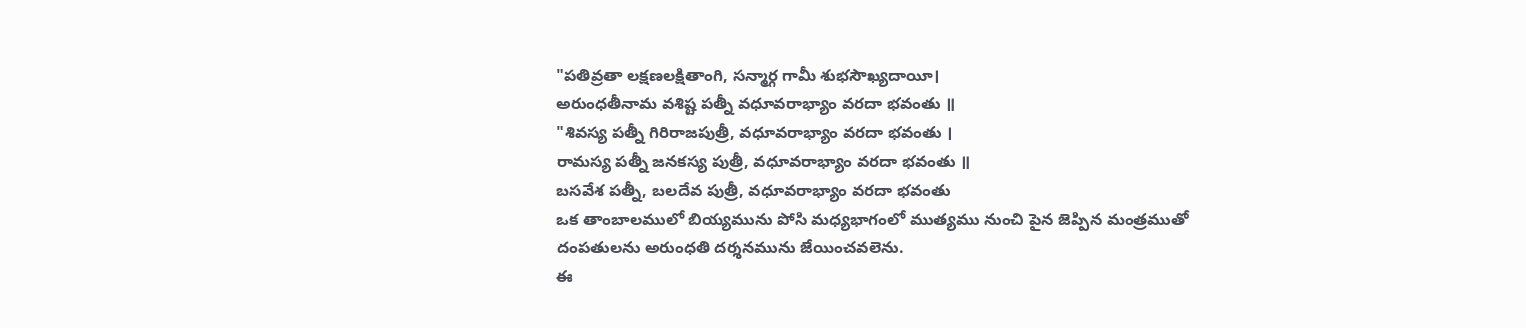"పతివ్రతా లక్షణలక్షితాంగి, సన్మార్గ గామీ శుభసౌఖ్యదాయీ।
అరుంధతీనామ వశిష్ట పత్నీ వధూవరాభ్యాం వరదా భవంతు ॥
"శివస్య పత్నీ గిరిరాజపుత్రీ, వధూవరాభ్యాం వరదా భవంతు ।
రామస్య పత్నీ జనకస్య పుత్రీ, వధూవరాభ్యాం వరదా భవంతు ॥
బసవేశ పత్నీ, బలదేవ పుత్రీ, వధూవరాభ్యాం వరదా భవంతు
ఒక తాంబాలములో బియ్యమును పోసి మధ్యభాగంలో ముత్యము నుంచి పైన జెప్పిన మంత్రముతో దంపతులను అరుంధతి దర్శనమును జేయించవలెను.
ఈ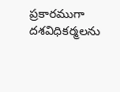ప్రకారముగా దశవిధికర్మలను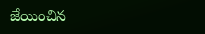జేయించిన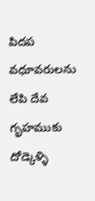పిదప వధూవరులను లేపి దేవ గృహముకు దోడ్కెళ్ళి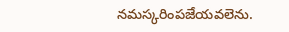నమస్కరింపజేయవలెను.